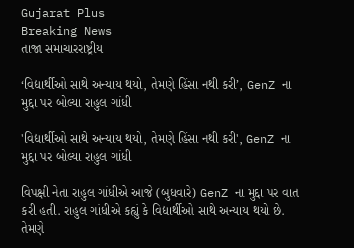Gujarat Plus
Breaking News
તાજા સમાચારરાષ્ટ્રીય

‘વિદ્યાર્થીઓ સાથે અન્યાય થયો, તેમણે હિંસા નથી કરી’, GenZ ના મુદ્દા પર બોલ્યા રાહુલ ગાંધી

'વિદ્યાર્થીઓ સાથે અન્યાય થયો, તેમણે હિંસા નથી કરી', GenZ ના મુદ્દા પર બોલ્યા રાહુલ ગાંધી

વિપક્ષી નેતા રાહુલ ગાંધીએ આજે (બુધવારે) GenZ ના મુદ્દા પર વાત કરી હતી. રાહુલ ગાંધીએ કહ્યું કે વિદ્યાર્થીઓ સાથે અન્યાય થયો છે. તેમણે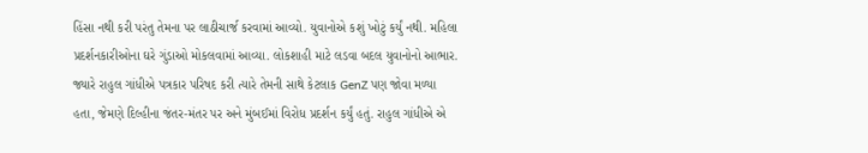હિંસા નથી કરી પરંતુ તેમના પર લાઠીચાર્જ કરવામાં આવ્યો. યુવાનોએ કશું ખોટું કર્યું નથી. મહિલા પ્રદર્શનકારીઓના ઘરે ગુંડાઓ મોકલવામાં આવ્યા. લોકશાહી માટે લડવા બદલ યુવાનોનો આભાર. જ્યારે રાહુલ ગાંધીએ પત્રકાર પરિષદ કરી ત્યારે તેમની સાથે કેટલાક GenZ પણ જોવા મળ્યા હતા, જેમણે દિલ્હીના જંતર-મંતર પર અને મુંબઈમાં વિરોધ પ્રદર્શન કર્યું હતું. રાહુલ ગાંધીએ એ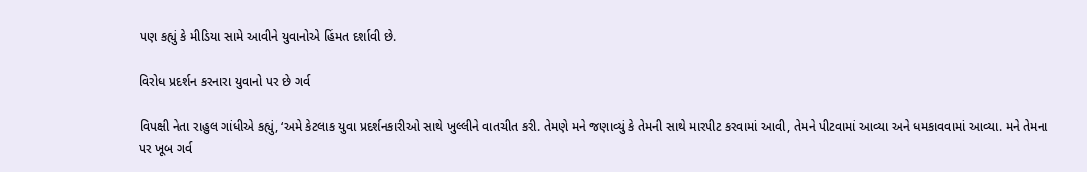પણ કહ્યું કે મીડિયા સામે આવીને યુવાનોએ હિંમત દર્શાવી છે.

વિરોધ પ્રદર્શન કરનારા યુવાનો પર છે ગર્વ

વિપક્ષી નેતા રાહુલ ગાંધીએ કહ્યું, ‘અમે કેટલાક યુવા પ્રદર્શનકારીઓ સાથે ખુલ્લીને વાતચીત કરી. તેમણે મને જણાવ્યું કે તેમની સાથે મારપીટ કરવામાં આવી, તેમને પીટવામાં આવ્યા અને ધમકાવવામાં આવ્યા. મને તેમના પર ખૂબ ગર્વ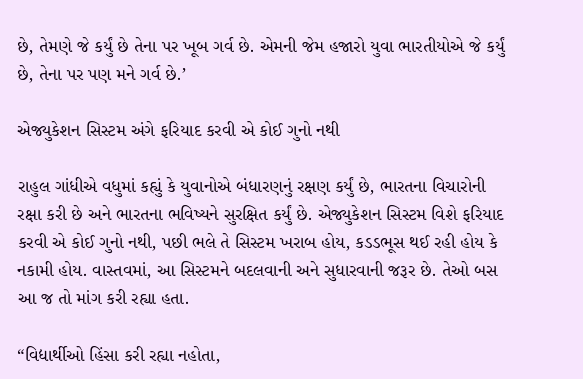છે, તેમણે જે કર્યું છે તેના પર ખૂબ ગર્વ છે. એમની જેમ હજારો યુવા ભારતીયોએ જે કર્યું છે, તેના પર પણ મને ગર્વ છે.’

એજ્યુકેશન સિસ્ટમ અંગે ફરિયાદ કરવી એ કોઈ ગુનો નથી

રાહુલ ગાંધીએ વધુમાં કહ્યું કે યુવાનોએ બંધારણનું રક્ષણ કર્યું છે, ભારતના વિચારોની રક્ષા કરી છે અને ભારતના ભવિષ્યને સુરક્ષિત કર્યું છે. એજ્યુકેશન સિસ્ટમ વિશે ફરિયાદ કરવી એ કોઈ ગુનો નથી, પછી ભલે તે સિસ્ટમ ખરાબ હોય, કડડભૂસ થઈ રહી હોય કે નકામી હોય. વાસ્તવમાં, આ સિસ્ટમને બદલવાની અને સુધારવાની જરૂર છે. તેઓ બસ આ જ તો માંગ કરી રહ્યા હતા.

“વિદ્યાર્થીઓ હિંસા કરી રહ્યા નહોતા,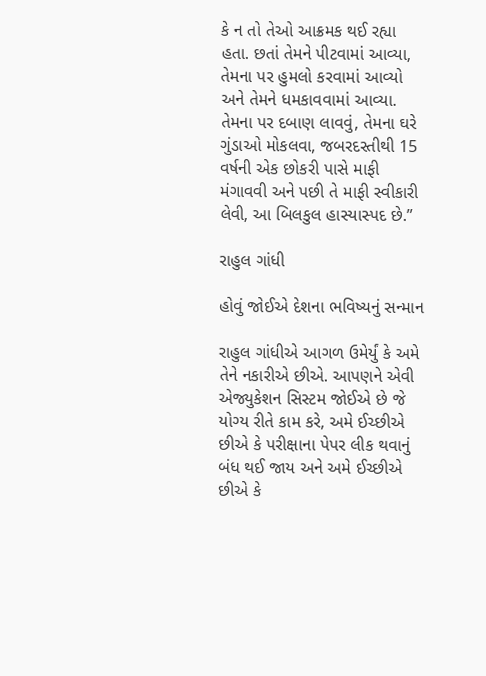કે ન તો તેઓ આક્રમક થઈ રહ્યા હતા. છતાં તેમને પીટવામાં આવ્યા, તેમના પર હુમલો કરવામાં આવ્યો અને તેમને ધમકાવવામાં આવ્યા. તેમના પર દબાણ લાવવું, તેમના ઘરે ગુંડાઓ મોકલવા, જબરદસ્તીથી 15 વર્ષની એક છોકરી પાસે માફી મંગાવવી અને પછી તે માફી સ્વીકારી લેવી, આ બિલકુલ હાસ્યાસ્પદ છે.”

રાહુલ ગાંધી

હોવું જોઈએ દેશના ભવિષ્યનું સન્માન

રાહુલ ગાંધીએ આગળ ઉમેર્યું કે અમે તેને નકારીએ છીએ. આપણને એવી એજ્યુકેશન સિસ્ટમ જોઈએ છે જે યોગ્ય રીતે કામ કરે, અમે ઈચ્છીએ છીએ કે પરીક્ષાના પેપર લીક થવાનું બંધ થઈ જાય અને અમે ઈચ્છીએ છીએ કે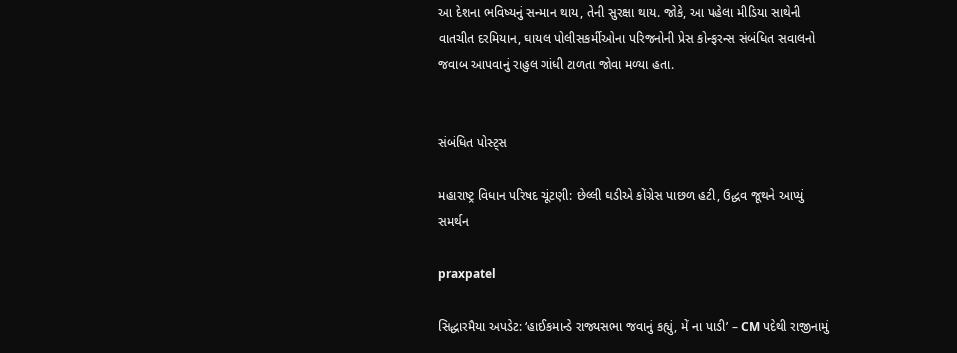આ દેશના ભવિષ્યનું સન્માન થાય, તેની સુરક્ષા થાય. જોકે, આ પહેલા મીડિયા સાથેની વાતચીત દરમિયાન, ઘાયલ પોલીસકર્મીઓના પરિજનોની પ્રેસ કોન્ફરન્સ સંબંધિત સવાલનો જવાબ આપવાનું રાહુલ ગાંધી ટાળતા જોવા મળ્યા હતા.


સંબંધિત પોસ્ટ્સ

મહારાષ્ટ્ર વિધાન પરિષદ ચૂંટણી: છેલ્લી ઘડીએ કોંગ્રેસ પાછળ હટી, ઉદ્ધવ જૂથને આપ્યું સમર્થન

praxpatel

સિદ્ધારમૈયા અપડેટ: ‘હાઈકમાન્ડે રાજ્યસભા જવાનું કહ્યું, મેં ના પાડી’ – CM પદેથી રાજીનામું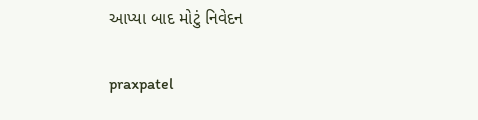આપ્યા બાદ મોટું નિવેદન

praxpatel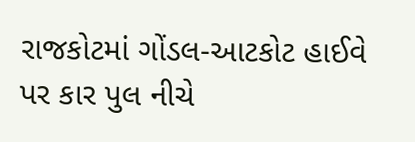રાજકોટમાં ગોંડલ-આટકોટ હાઈવે પર કાર પુલ નીચે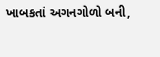ખાબકતાં અગનગોળો બની,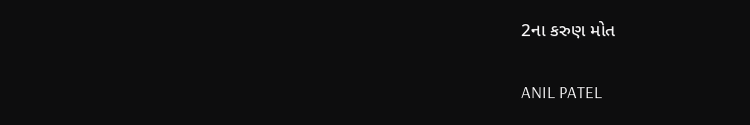2ના કરુણ મોત

ANIL PATEL